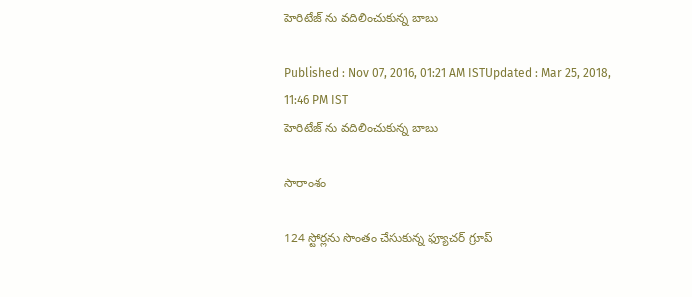హెరిటేజ్ ను వదిలించుకున్న బాబు

Published : Nov 07, 2016, 01:21 AM ISTUpdated : Mar 25, 2018, 11:46 PM IST
హెరిటేజ్ ను వదిలించుకున్న బాబు

సారాంశం

124 స్టోర్లను సొంతం చేసుకున్న ఫ్యూచర్ గ్రూప్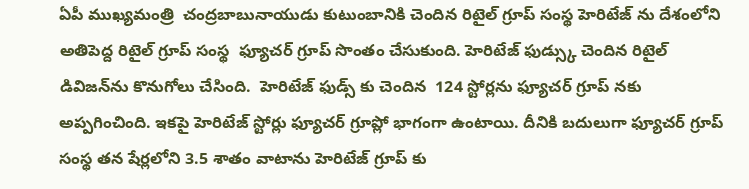ఏపీ ముఖ్యమంత్రి  చంద్రబాబునాయుడు కుటుంబానికి చెందిన రిటైల్ గ్రూప్ సంస్థ హెరిటేజ్ ను దేశంలోని అతిపెద్ద రిటైల్ గ్రూప్ సంస్థ  ఫ్యూచర్ గ్రూప్ సొంతం చేసుకుంది. హెరిటేజ్ ఫుడ్స్కు చెందిన రిటైల్ డివిజన్‌ను కొనుగోలు చేసింది.  హెరిటేజ్ ఫుడ్స్ కు చెందిన  124 స్టోర్లను ఫ్యూచర్ గ్రూప్ నకు అప్పగించింది. ఇకపై హెరిటేజ్ స్టోర్లు ఫ్యూచర్ గ్రూప్లో భాగంగా ఉంటాయి. దీనికి బదులుగా ఫ్యూచర్ గ్రూప్ సంస్థ తన షేర్లలోని 3.5 శాతం వాటాను హెరిటేజ్ గ్రూప్ కు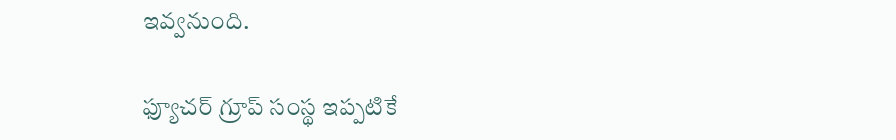ఇవ్వనుంది.

ఫ్యూచర్ గ్రూప్ సంస్థ ఇప్పటికే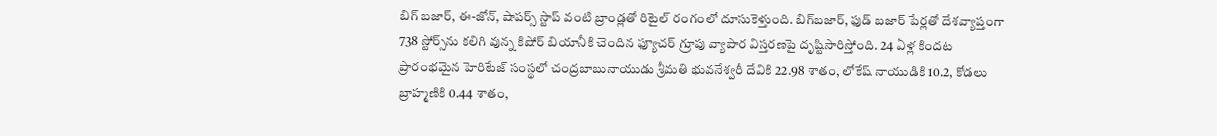బిగ్ బజార్, ఈ-జోన్, షాపర్స్ స్టాప్ వంటి బ్రాండ్లతో రిటైల్ రంగంలో దూసుకెళ్తుంది. బిగ్‌బజార్, ఫుడ్ బజార్ పేర్లతో దేశవ్యాప్తంగా 738 స్టోర్స్‌ను కలిగి వున్న కిషోర్ బియానీకి చెందిన ఫ్యూచర్ గ్రూపు వ్యాపార విస్తరణపై దృష్టిసారిస్తోంది. 24 ఏళ్ల కిందట ప్రారంభమైన హెరిటేజ్ సంస్థలో చంద్రబాబునాయుడు శ్రీమతి భువనేశ్వరీ దేవికి 22.98 శాతం, లోకేష్ నాయుడికి 10.2, కోడలు బ్రాహ్మణికి 0.44 శాతం,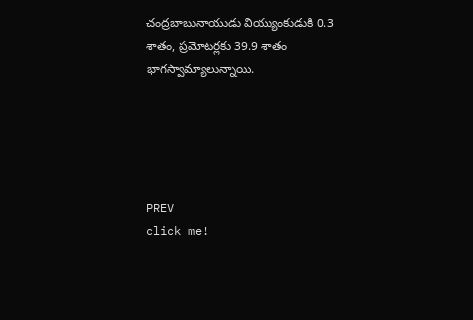చంద్రబాబునాయుడు వియ్యుంకుడుకి 0.3 శాతం, ప్రమోటర్లకు 39.9 శాతం భాగస్వామ్యాలున్నాయి.





PREV
click me!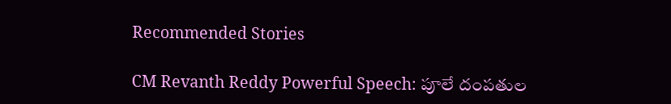Recommended Stories

CM Revanth Reddy Powerful Speech: పూలే దంపతుల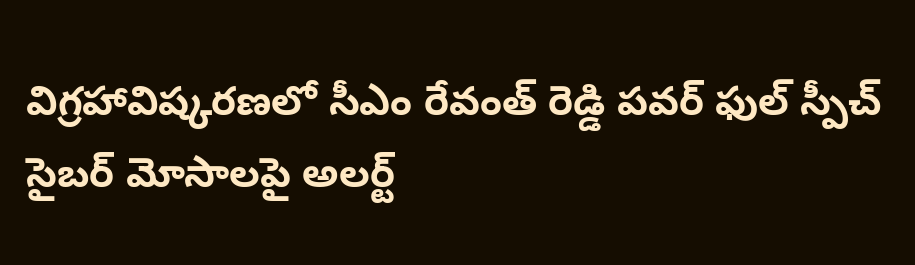విగ్రహావిష్కరణలో సీఎం రేవంత్ రెడ్డి పవర్ ఫుల్ స్పీచ్
సైబర్ మోసాలపై అలర్ట్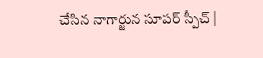చేసిన నాగార్జున సూపర్ స్పీచ్ |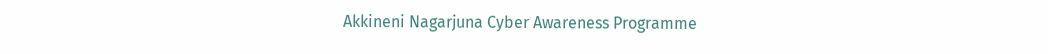Akkineni Nagarjuna Cyber Awareness Programme